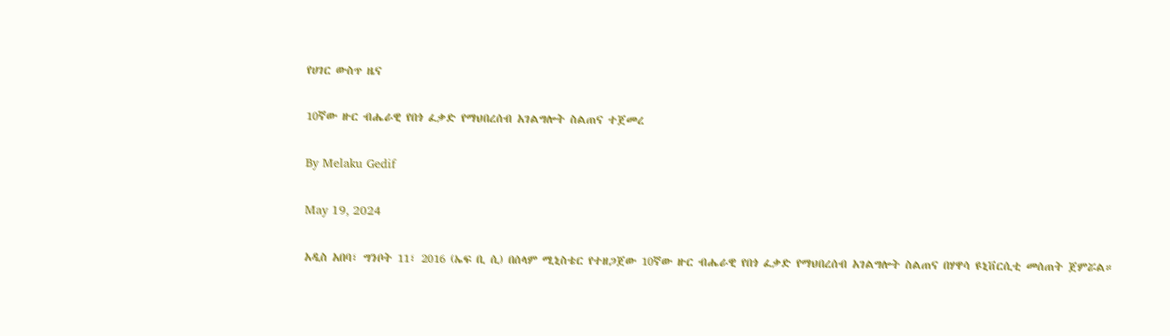የሀገር ውስጥ ዜና

10ኛው ዙር ብሔራዊ የበጎ ፈቃድ የማህበረሰብ አገልግሎት ስልጠና ተጀመረ

By Melaku Gedif

May 19, 2024

አዲስ አበባ፣ ግንቦት 11፣ 2016 (ኤፍ ቢ ሲ) በሰላም ሚኒስቴር የተዘጋጀው 10ኛው ዙር ብሔራዊ የበጎ ፈቃድ የማህበረሰብ አገልግሎት ስልጠና በሃዋሳ ዩኒቨርሲቲ መሰጠት ጀምሯል።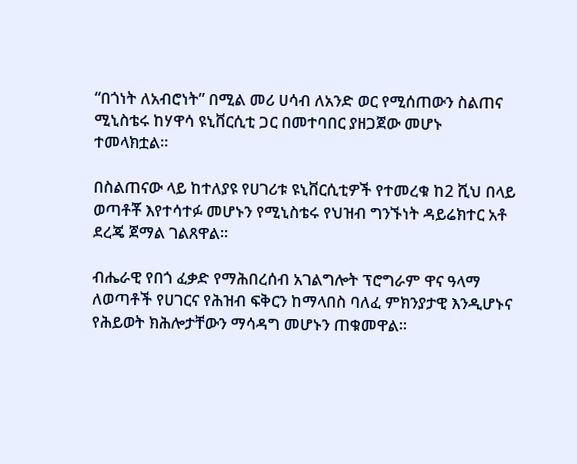“በጎነት ለአብሮነት” በሚል መሪ ሀሳብ ለአንድ ወር የሚሰጠውን ስልጠና ሚኒስቴሩ ከሃዋሳ ዩኒቨርሲቲ ጋር በመተባበር ያዘጋጀው መሆኑ ተመላክቷል።

በስልጠናው ላይ ከተለያዩ የሀገሪቱ ዩኒቨርሲቲዎች የተመረቁ ከ2 ሺህ በላይ ወጣቶቾ እየተሳተፉ መሆኑን የሚኒስቴሩ የህዝብ ግንኙነት ዳይሬክተር አቶ ደረጄ ጀማል ገልጸዋል።

ብሔራዊ የበጎ ፈቃድ የማሕበረሰብ አገልግሎት ፕሮግራም ዋና ዓላማ ለወጣቶች የሀገርና የሕዝብ ፍቅርን ከማላበስ ባለፈ ምክንያታዊ እንዲሆኑና የሕይወት ክሕሎታቸውን ማሳዳግ መሆኑን ጠቁመዋል።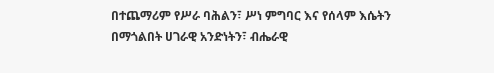በተጨማሪም የሥራ ባሕልን፣ ሥነ ምግባር እና የሰላም እሴትን በማጎልበት ሀገራዊ አንድነትን፣ ብሔራዊ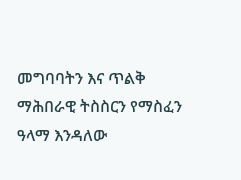መግባባትን እና ጥልቅ ማሕበራዊ ትስስርን የማስፈን ዓላማ እንዳለው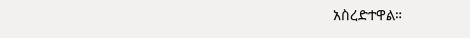አስረድተዋል።